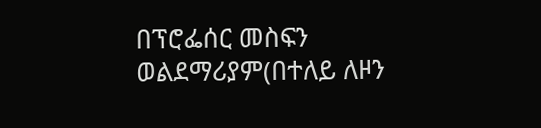በፕሮፌሰር መስፍን ወልደማሪያም(በተለይ ለዞን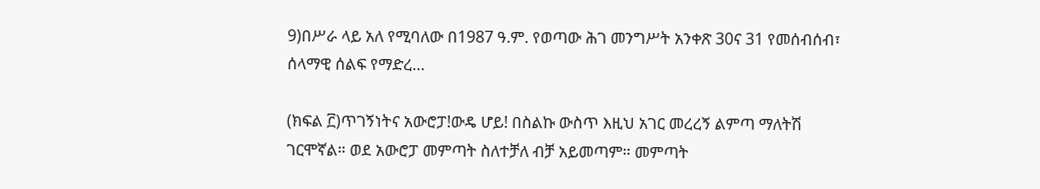9)በሥራ ላይ አለ የሚባለው በ1987 ዓ.ም. የወጣው ሕገ መንግሥት አንቀጽ 30ና 31 የመሰብሰብ፣ ሰላማዊ ሰልፍ የማድረ…

(ክፍል ፫)ጥገኝነትና አውሮፓ!ውዴ ሆይ! በስልኩ ውስጥ እዚህ አገር መረረኝ ልምጣ ማለትሽ ገርሞኛል። ወደ አውሮፓ መምጣት ስለተቻለ ብቻ አይመጣም። መምጣት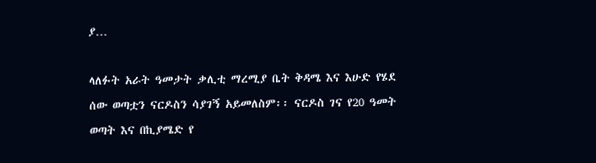ያ…

ላለፉት አራት ዓመታት ቃሊቲ ማረሚያ ቤት ቅዳሜ እና እሁድ የሄደ ሰው ወጣቷን ናርዶስን ሳያገኝ አይመለስም፡፡ ናርዶስ ገና የ20 ዓመት ወጣት እና በኪያሜድ የ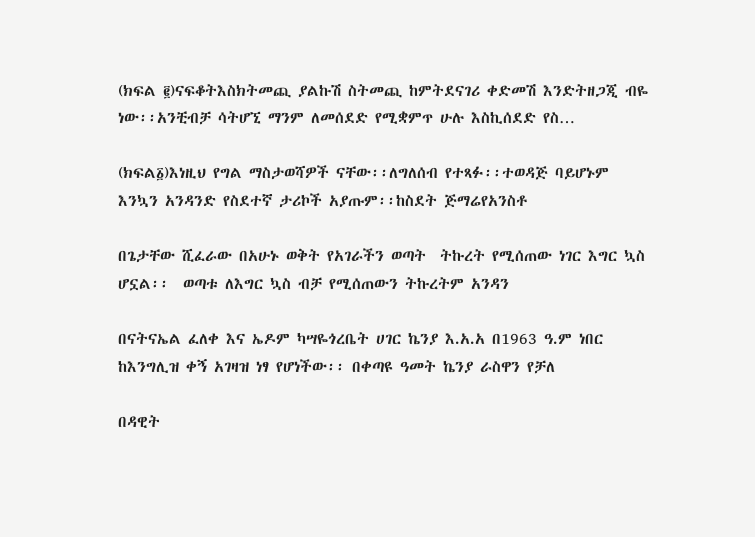(ክፍል ፪)ናፍቆትእስክትመጪ ያልኩሽ ስትመጪ ከምትደናገሪ ቀድመሽ እንድትዘጋጂ ብዬ ነው፡፡አንቺብቻ ሳትሆኚ ማንም ለመሰደድ የሚቋምጥ ሁሉ እስኪሰደድ የስ…

(ክፍል፩)እነዚህ የግል ማስታወሻዎች ናቸው፡፡ለግለሰብ የተጻፉ፡፡ተወዳጅ ባይሆኑም እንኳን አንዳንድ የስደተኛ ታሪኮች አያጡም፡፡ከስደት ጅማሬየአንስቶ

በጌታቸው ሺፈራው በአሁኑ ወቅት የአገራችን ወጣት  ትኩረት የሚሰጠው ነገር እግር ኳስ ሆኗል፡፡  ወጣቱ ለእግር ኳስ ብቻ የሚሰጠውን ትኩረትም አንዳን

በናትናኤል ፈለቀ እና ኤዶም ካሣዬጎረቤት ሀገር ኬንያ እ.አ.አ በ1963 ዓ.ም ነበር ከእንግሊዝ ቀኝ አገዛዝ ነፃ የሆነችው፡፡ በቀጣዩ ዓመት ኬንያ ራስዋን የቻለ

በዳዊት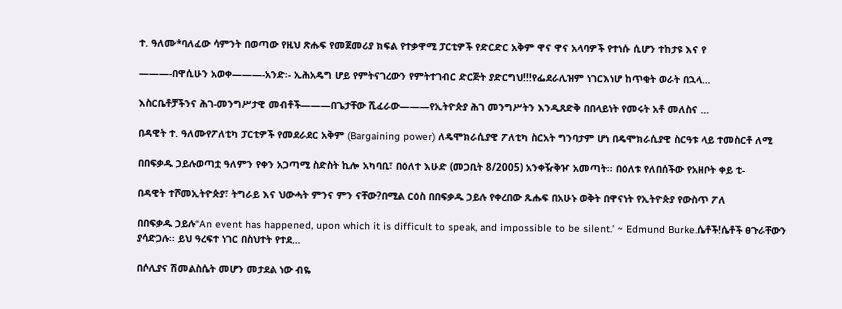ተ. ዓለሙ*ባለፈው ሳምንት በወጣው የዚህ ጽሑፍ የመጀመሪያ ክፍል የተቃዋሚ ፓርቲዎች የድርድር አቅም ዋና ዋና አላባዎች የተነሱ ሲሆን ተከታዩ እና የ

———-በዋሲሁን አወቀ———-አንድ፡- ኢሕአዴግ ሆይ የምትናገረውን የምትተገብር ድርጅት ያድርግህ!!!የፌደራሊዝም ነገርእነሆ ከጥቂት ወራት በኋላ…

እስርቤቶቻችንና ሕገ-መንግሥታዊ መብቶች———በጌታቸው ሺፈራው———የኢትዮጵያ ሕገ መንግሥትን እንዲጸድቅ በበላይነት የመሩት አቶ መለስና …

በዳዊት ተ. ዓለሙየፖለቲካ ፓርቲዎች የመደራደር አቅም (Bargaining power) ለዴሞክራሲያዊ ፖለቲካ ስርአት ግንባታም ሆነ በዴሞክራሲያዊ ስርዓቱ ላይ ተመስርቶ ለሚ

በበፍቃዱ ኃይሉወጣቷ ዓለምን የቀን አጋጣሚ ስድስት ኪሎ አካባቢ፣ በዕለተ እሁድ (መጋቢት 8/2005) አንቀዥቅዦ አመጣት፡፡ በዕለቱ የለበሰችው የአዘቦት ቀይ ቲ-

በዳዊት ተሾመኢትዮጵያ፣ ትግራይ እና ህውሓት ምንና ምን ናቸው?በሚል ርዕስ በበፍቃዱ ኃይሉ የቀረበው ጹሑፍ በአሁኑ ወቅት በዋናነት የኢትዮጵያ የውስጥ ፖለ

በበፍቃዱ ኃይሉ“An event has happened, upon which it is difficult to speak, and impossible to be silent.’ ~ Edmund Burke.ሴቶች!ሴቶች ፀጉራቸውን ያሳድጋሉ፡፡ ይህ ዓረፍተ ነገር በስህተት የተደ…

በሶሊያና ሽመልስሴት መሆን መታደል ነው ብዬ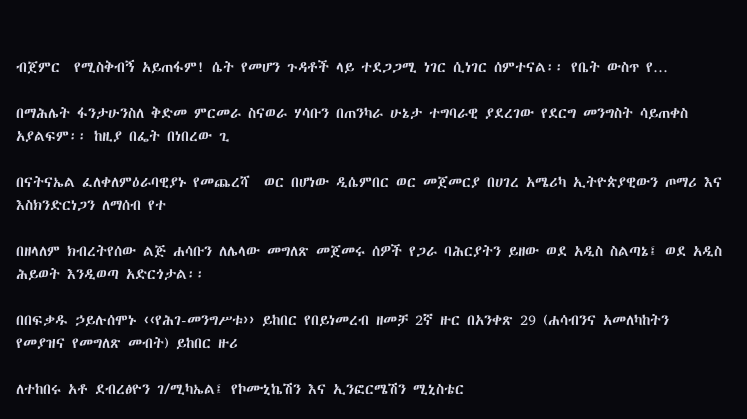ብጀምር  የሚስቅብኝ አይጠፋም! ሴት የመሆን ጉዳቶች ላይ ተደጋጋሚ ነገር ሲነገር ሰምተናል፡፡ የቤት ውስጥ የ…

በማሕሌት ፋንታሁንስለ ቅድመ ምርመራ ስናወራ ሃሳቡን በጠንካራ ሁኔታ ተግባራዊ ያደረገው የደርግ መንግስት ሳይጠቀስ አያልፍም፡፡ ከዚያ በፌት በነበረው ጊ

በናትናኤል ፈለቀለምዕራባዊያኑ የመጨረሻ  ወር በሆነው ዲሴምበር ወር መጀመርያ በሀገረ አሜሪካ ኢትዮጵያዊውን ጦማሪ እና እስክንድርነጋን ለማሰብ የተ

በዘላለም ክብረትየሰው ልጅ ሐሳቡን ለሌላው መግለጽ መጀመሩ ሰዎች የጋራ ባሕርያትን ይዘው ወደ አዲስ ስልጣኔ፤ ወደ አዲስ ሕይወት እንዲወጣ አድርጎታል፡፡

በበፍቃዱ ኃይሉሰሞኑ ‹‹የሕገ-መንግሥቱ›› ይከበር የበይነመረብ ዘመቻ 2ኛ ዙር በአንቀጽ 29 (ሐሳብንና አመለካከትን የመያዝና የመግለጽ መብት) ይከበር ዙሪ

ለተከበሩ አቶ ደብረፅዮን ገ/ሚካኤል፤ የኮሙኒኬሽን እና ኢንፎርሜሽን ሚኒስቴር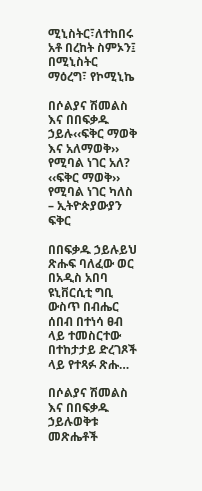ሚኒስትር፣ለተከበሩ አቶ በረከት ስምኦን፤ በሚኒስትር ማዕረግ፣ የኮሚኒኬ

በሶልያና ሽመልስ እና በበፍቃዱ ኃይሉ‹‹ፍቅር ማወቅ እና አለማወቅ›› የሚባል ነገር አለ? ‹‹ፍቅር ማወቅ›› የሚባል ነገር ካለስ – ኢትዮጵያውያን ፍቅር

በበፍቃዱ ኃይሉይህ ጽሑፍ ባለፈው ወር በአዲስ አበባ ዩኒቨርሲቲ ግቢ ውስጥ በብሔር ሰበብ በተነሳ ፀብ ላይ ተመስርተው በተከታታይ ድረገጾች ላይ የተጻፉ ጽሑ…

በሶልያና ሽመልስ እና በበፍቃዱ ኃይሉወቅቱ መጽሔቶች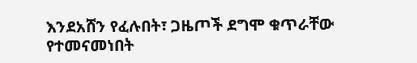እንደአሸን የፈሉበት፣ ጋዜጦች ደግሞ ቁጥራቸው የተመናመነበት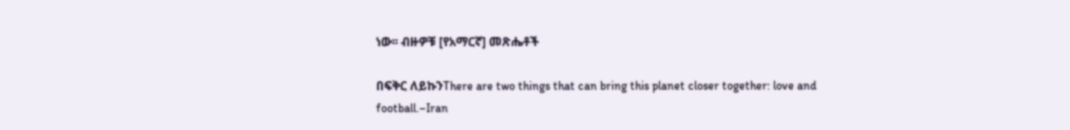ነው፡፡ ብዙዎቹ [የአማርኛ] መጽሔቶች

በፍቅር ለይኩንThere are two things that can bring this planet closer together: love and football.–Iran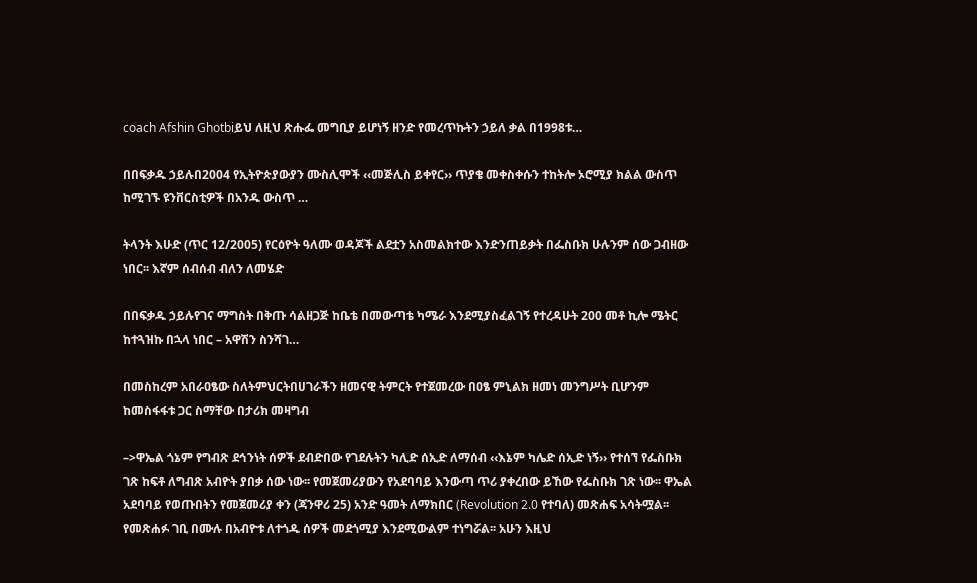coach Afshin Ghotbiይህ ለዚህ ጽሑፌ መግቢያ ይሆነኝ ዘንድ የመረጥኩትን ኃይለ ቃል በ1998ቱ…

በበፍቃዱ ኃይሉበ2004 የኢትዮጵያውያን ሙስሊሞች ‹‹መጅሊስ ይቀየር›› ጥያቄ መቀስቀሱን ተከትሎ ኦሮሚያ ክልል ውስጥ ከሚገኙ ዩንቨርስቲዎች በአንዱ ውስጥ …

ትላንት እሁድ (ጥር 12/2005) የርዕዮት ዓለሙ ወዳጆች ልደቷን አስመልክተው እንድንጠይቃት በፌስቡክ ሁሉንም ሰው ጋብዘው ነበር፡፡ እኛም ሰብሰብ ብለን ለመሄድ

በበፍቃዱ ኃይሉየገና ማግስት በቅጡ ሳልዘጋጅ ከቤቴ በመውጣቴ ካሜራ እንደሚያስፈልገኝ የተረዳሁት 200 መቶ ኪሎ ሜትር ከተጓዝኩ በኋላ ነበር – አዋሽን ስንሻገ…

በመስከረም አበራዐፄው ስለትምህርትበሀገራችን ዘመናዊ ትምርት የተጀመረው በዐፄ ምኒልክ ዘመነ መንግሥት ቢሆንም ከመስፋፋቱ ጋር ስማቸው በታሪክ መዛግብ

–>ዋኤል ጎኔም የግብጽ ደኅንነት ሰዎች ደብድበው የገደሉትን ካሊድ ሰኢድ ለማሰብ ‹‹እኔም ካሌድ ሰኢድ ነኝ›› የተሰኘ የፌስቡክ ገጽ ከፍቶ ለግብጽ አብዮት ያበቃ ሰው ነው፡፡ የመጀመሪያውን የአደባባይ እንውጣ ጥሪ ያቀረበው ይኸው የፌስቡክ ገጽ ነው፡፡ ዋኤል አደባባይ የወጡበትን የመጀመሪያ ቀን (ጃንዋሪ 25) አንድ ዓመት ለማክበር (Revolution 2.0 የተባለ) መጽሐፍ አሳትሟል፡፡ የመጽሐፉ ገቢ በሙሉ በአብዮቱ ለተጎዱ ሰዎች መደጎሚያ እንደሚውልም ተነግሯል፡፡ አሁን እዚህ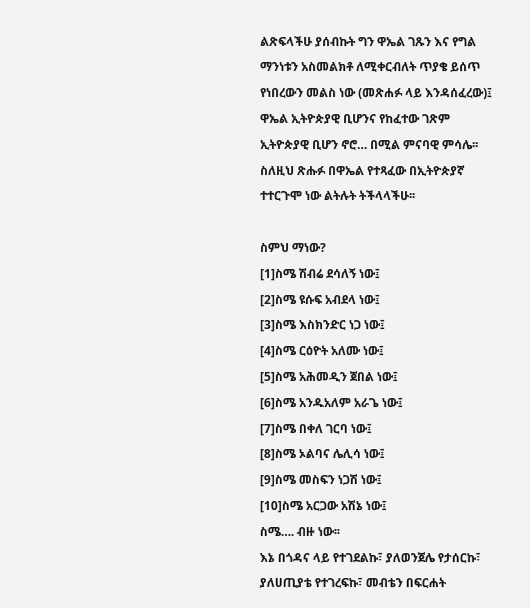ልጽፍላችሁ ያሰብኩት ግን ዋኤል ገጹን እና የግል ማንነቱን አስመልክቶ ለሚቀርብለት ጥያቄ ይሰጥ የነበረውን መልስ ነው (መጽሐፉ ላይ እንዳሰፈረው)፤ ዋኤል ኢትዮጵያዊ ቢሆንና የከፈተው ገጽም ኢትዮጵያዊ ቢሆን ኖሮ… በሚል ምናባዊ ምሳሌ፡፡ ስለዚህ ጽሑፉ በዋኤል የተጻፈው በኢትዮጵያኛ ተተርጉሞ ነው ልትሉት ትችላላችሁ፡፡

ስምህ ማነው?
[1]ስሜ ሽብሬ ደሳለኝ ነው፤
[2]ስሜ ዩሱፍ አብደላ ነው፤
[3]ስሜ እስክንድር ነጋ ነው፤
[4]ስሜ ርዕዮት አለሙ ነው፤
[5]ስሜ አሕመዲን ጀበል ነው፤
[6]ስሜ አንዱአለም አራጌ ነው፤
[7]ስሜ በቀለ ገርባ ነው፤
[8]ስሜ ኦልባና ሌሊሳ ነው፤
[9]ስሜ መስፍን ነጋሽ ነው፤
[10]ስሜ አርጋው አሽኔ ነው፤
ስሜ…. ብዙ ነው፡፡
እኔ በጎዳና ላይ የተገደልኩ፣ ያለወንጀሌ የታሰርኩ፣ ያለሀጢያቴ የተገረፍኩ፣ መብቴን በፍርሐት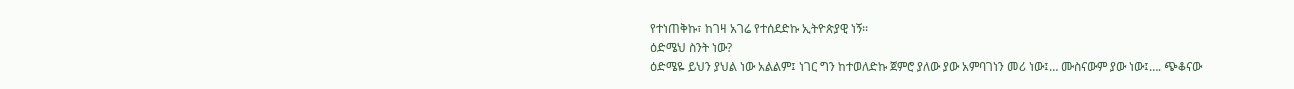የተነጠቅኩ፣ ከገዛ አገሬ የተሰደድኩ ኢትዮጵያዊ ነኝ፡፡
ዕድሜህ ስንት ነው?
ዕድሜዬ ይህን ያህል ነው አልልም፤ ነገር ግን ከተወለድኩ ጀምሮ ያለው ያው አምባገነን መሪ ነው፤… ሙስናውም ያው ነው፤…. ጭቆናው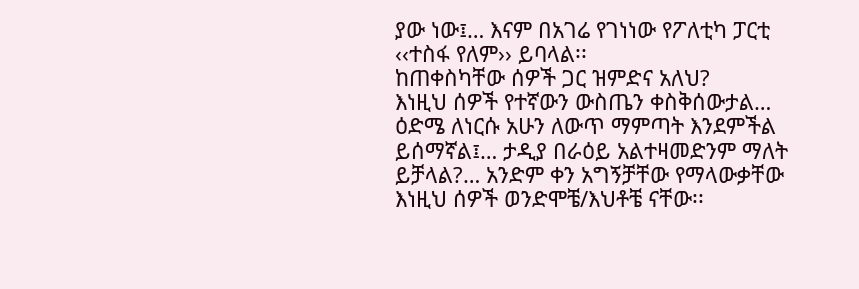ያው ነው፤… እናም በአገሬ የገነነው የፖለቲካ ፓርቲ ‹‹ተስፋ የለም›› ይባላል፡፡
ከጠቀስካቸው ሰዎች ጋር ዝምድና አለህ?
እነዚህ ሰዎች የተኛውን ውስጤን ቀስቅሰውታል… ዕድሜ ለነርሱ አሁን ለውጥ ማምጣት እንደምችል ይሰማኛል፤… ታዲያ በራዕይ አልተዛመድንም ማለት ይቻላል?… አንድም ቀን አግኝቻቸው የማላውቃቸው እነዚህ ሰዎች ወንድሞቼ/እህቶቼ ናቸው፡፡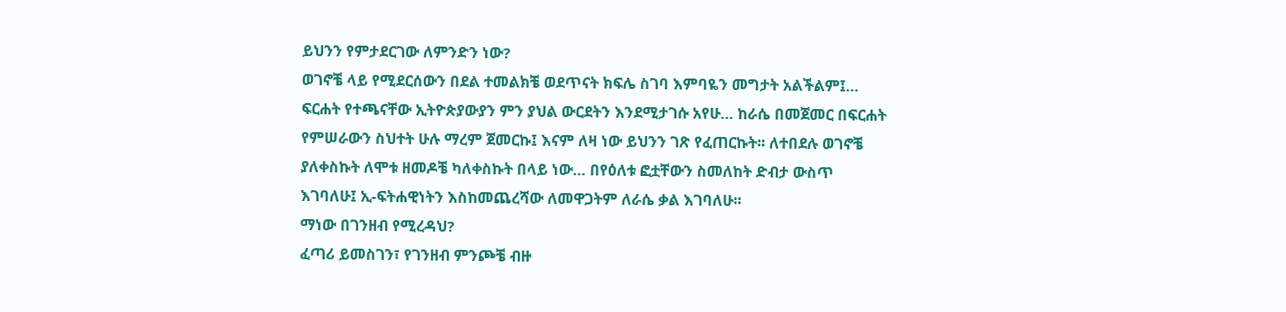ይህንን የምታደርገው ለምንድን ነው?
ወገኖቼ ላይ የሚደርሰውን በደል ተመልክቼ ወደጥናት ክፍሌ ስገባ እምባዬን መግታት አልችልም፤… ፍርሐት የተጫናቸው ኢትዮጵያውያን ምን ያህል ውርደትን እንደሚታገሱ አየሁ… ከራሴ በመጀመር በፍርሐት የምሠራውን ስህተት ሁሉ ማረም ጀመርኩ፤ እናም ለዛ ነው ይህንን ገጽ የፈጠርኩት፡፡ ለተበደሉ ወገኖቼ ያለቀስኩት ለሞቱ ዘመዶቼ ካለቀስኩት በላይ ነው… በየዕለቱ ፎቷቸውን ስመለከት ድብታ ውስጥ እገባለሁ፤ ኢ-ፍትሐዊነትን እስከመጨረሻው ለመዋጋትም ለራሴ ቃል እገባለሁ፡፡
ማነው በገንዘብ የሚረዳህ?
ፈጣሪ ይመስገን፣ የገንዘብ ምንጮቼ ብዙ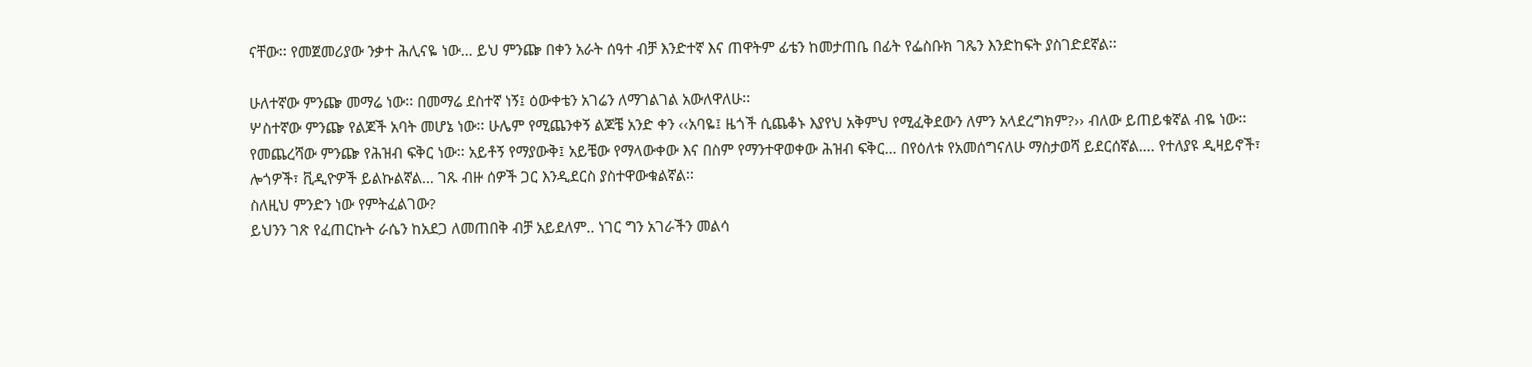ናቸው፡፡ የመጀመሪያው ንቃተ ሕሊናዬ ነው… ይህ ምንጬ በቀን አራት ሰዓተ ብቻ እንድተኛ እና ጠዋትም ፊቴን ከመታጠቤ በፊት የፌስቡክ ገጼን እንድከፍት ያስገድደኛል፡፡

ሁለተኛው ምንጬ መማሬ ነው፡፡ በመማሬ ደስተኛ ነኝ፤ ዕውቀቴን አገሬን ለማገልገል አውለዋለሁ፡፡
ሦስተኛው ምንጬ የልጆች አባት መሆኔ ነው፡፡ ሁሌም የሚጨንቀኝ ልጆቼ አንድ ቀን ‹‹አባዬ፤ ዜጎች ሲጨቆኑ እያየህ አቅምህ የሚፈቅደውን ለምን አላደረግክም?›› ብለው ይጠይቁኛል ብዬ ነው፡፡
የመጨረሻው ምንጬ የሕዝብ ፍቅር ነው፡፡ አይቶኝ የማያውቅ፤ አይቼው የማላውቀው እና በስም የማንተዋወቀው ሕዝብ ፍቅር… በየዕለቱ የአመሰግናለሁ ማስታወሻ ይደርሰኛል…. የተለያዩ ዲዛይኖች፣ ሎጎዎች፣ ቪዲዮዎች ይልኩልኛል… ገጹ ብዙ ሰዎች ጋር እንዲደርስ ያስተዋውቁልኛል፡፡
ስለዚህ ምንድን ነው የምትፈልገው?
ይህንን ገጽ የፈጠርኩት ራሴን ከአደጋ ለመጠበቅ ብቻ አይደለም.. ነገር ግን አገራችን መልሳ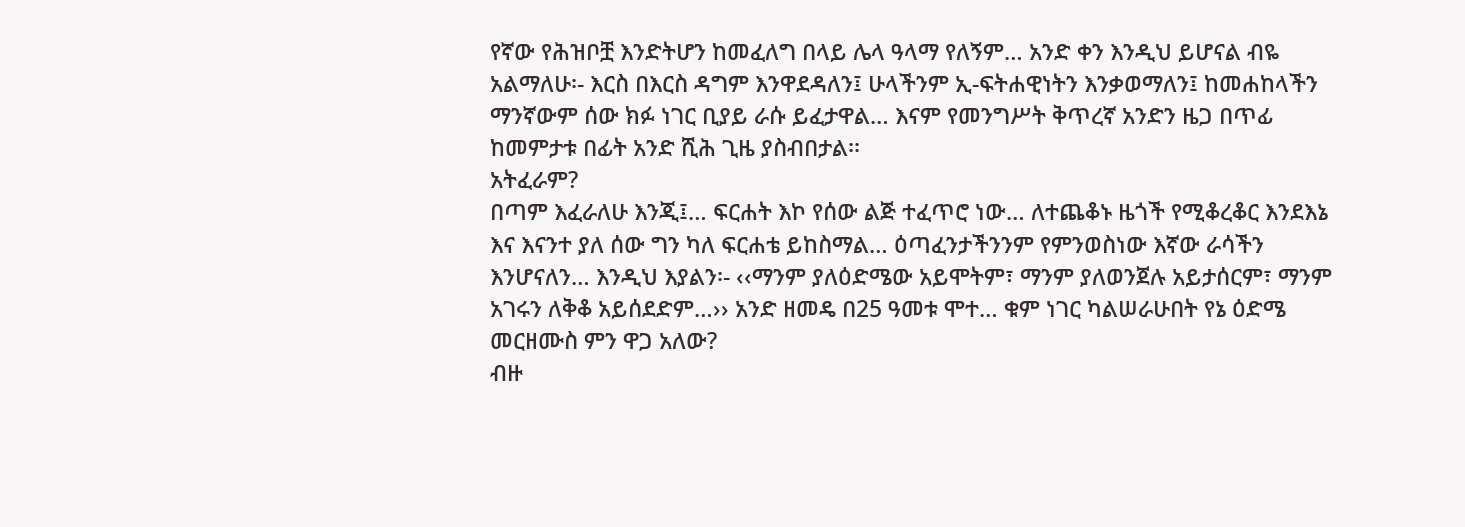የኛው የሕዝቦቿ እንድትሆን ከመፈለግ በላይ ሌላ ዓላማ የለኝም… አንድ ቀን እንዲህ ይሆናል ብዬ አልማለሁ፡- እርስ በእርስ ዳግም እንዋደዳለን፤ ሁላችንም ኢ-ፍትሐዊነትን እንቃወማለን፤ ከመሐከላችን ማንኛውም ሰው ክፉ ነገር ቢያይ ራሱ ይፈታዋል… እናም የመንግሥት ቅጥረኛ አንድን ዜጋ በጥፊ ከመምታቱ በፊት አንድ ሺሕ ጊዜ ያስብበታል፡፡
አትፈራም?
በጣም እፈራለሁ እንጂ፤… ፍርሐት እኮ የሰው ልጅ ተፈጥሮ ነው… ለተጨቆኑ ዜጎች የሚቆረቆር እንደእኔ እና እናንተ ያለ ሰው ግን ካለ ፍርሐቴ ይከስማል… ዕጣፈንታችንንም የምንወስነው እኛው ራሳችን እንሆናለን… እንዲህ እያልን፡- ‹‹ማንም ያለዕድሜው አይሞትም፣ ማንም ያለወንጀሉ አይታሰርም፣ ማንም አገሩን ለቅቆ አይሰደድም…›› አንድ ዘመዴ በ25 ዓመቱ ሞተ… ቁም ነገር ካልሠራሁበት የኔ ዕድሜ መርዘሙስ ምን ዋጋ አለው?
ብዙ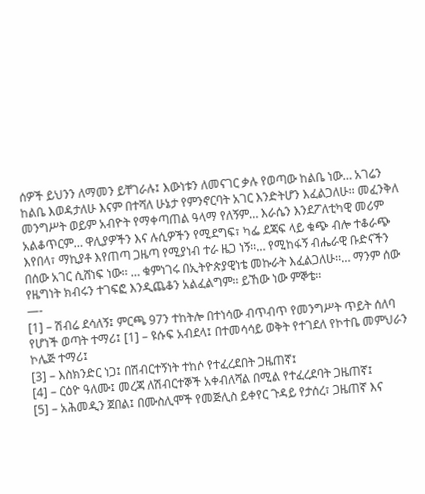ሰዎች ይህንን ለማመን ይቸገራሉ፤ እውነቱን ለመናገር ቃሉ የወጣው ከልቤ ነው… አገሬን ከልቤ እወዳታለሁ እናም በተሻለ ሁኔታ የምንኖርባት አገር እንድትሆን እፈልጋለሁ፡፡ መፈንቅለ መንግሥት ወይም አብዮት የማቀጣጠል ዓላማ የለኝም… እራሴን እንደፖለቲካዊ መሪም አልቆጥርም… ዋሊያዎችን እና ሉሲዎችን የሚደግፍ፣ ካፌ ደጃፍ ላይ ቁጭ ብሎ ተቆራጭ እየበላ፣ ማኪያቶ እየጠጣ ጋዜጣ የሚያነብ ተራ ዜጋ ነኝ፡፡… የሚከፋኝ ብሔራዊ ቡድናችን በሰው አገር ሲሸነፍ ነው፡፡ … ቁምነገሩ በኢትዮጵያዊነቴ መኩራት እፈልጋለሁ፡፡… ማንም ሰው የዜግነት ክብሩን ተገፍፎ እንዲጨቆን አልፈልግም፡፡ ይኸው ነው ምኞቴ፡፡
—-
[1] – ሽብሬ ደሳለኝ፤ ምርጫ 97ን ተከትሎ በተነሳው ብጥብጥ የመንግሥት ጥይት ሰለባ የሆነች ወጣት ተማሪ፤ [1] – ዩሱፍ አብደላ፤ በተመሳሳይ ወቅት የተገደለ የኮተቤ መምህራን ኮሌጅ ተማሪ፤
[3] – እስክንድር ነጋ፤ በሽብርተኝነት ተከሶ የተፈረደበት ጋዜጠኛ፤
[4] – ርዕዮ ዓለሙ፤ መረጃ ለሽብርተኞች አቀብለሻል በሚል የተፈረደባት ጋዜጠኛ፤
[5] – አሕመዲን ጀበል፤ በሙስሊሞች የመጅሊስ ይቀየር ጉዳይ የታሰረ፣ ጋዜጠኛ እና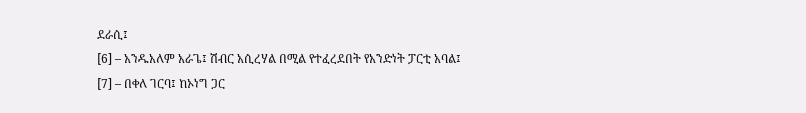ደራሲ፤
[6] – አንዱአለም አራጌ፤ ሽብር አሲረሃል በሚል የተፈረደበት የአንድነት ፓርቲ አባል፤
[7] – በቀለ ገርባ፤ ከኦነግ ጋር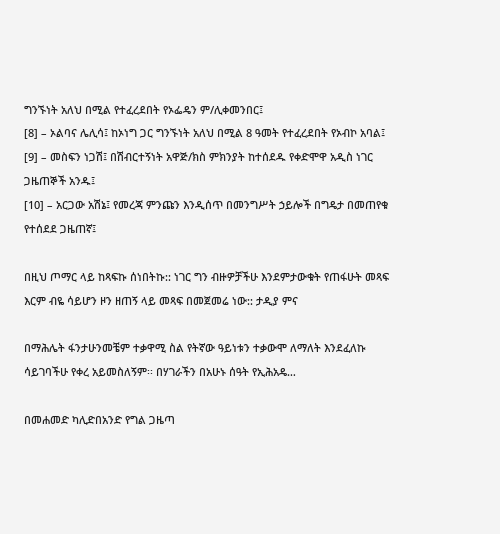ግንኙነት አለህ በሚል የተፈረደበት የኦፌዴን ም/ሊቀመንበር፤
[8] – ኦልባና ሌሊሳ፤ ከኦነግ ጋር ግንኙነት አለህ በሚል 8 ዓመት የተፈረደበት የኦብኮ አባል፤
[9] – መስፍን ነጋሽ፤ በሽብርተኝነት አዋጅ/ክስ ምክንያት ከተሰደዱ የቀድሞዋ አዲስ ነገር ጋዜጠኞች አንዱ፤
[10] – አርጋው አሽኔ፤ የመረጃ ምንጩን እንዲሰጥ በመንግሥት ኃይሎች በግዴታ በመጠየቁ የተሰደደ ጋዜጠኛ፤

በዚህ ጦማር ላይ ከጻፍኩ ሰነበትኩ:: ነገር ግን ብዙዎቻችሁ እንደምታውቁት የጠፋሁት መጻፍ እርም ብዬ ሳይሆን ዞን ዘጠኝ ላይ መጻፍ በመጀመሬ ነው:: ታዲያ ምና

በማሕሌት ፋንታሁንመቼም ተቃዋሚ ስል የትኛው ዓይነቱን ተቃውሞ ለማለት እንደፈለኩ ሳይገባችሁ የቀረ አይመስለኝም፡፡ በሃገራችን በአሁኑ ሰዓት የኢሕአዴ…

በመሐመድ ካሊድበአንድ የግል ጋዜጣ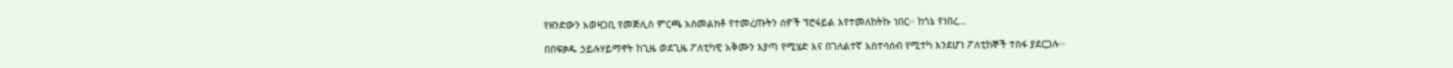የዘንድውን አወዛጋቢ የመጅሊስ ምርጫ አስመልክቶ የተመረጡትን ሰዎች ፕሮፋይል እየተመለከትኩ ነበር፡፡ ከጎኔ የነበረ…

በበፍቃዱ ኃይሉሃይማኖት ከጊዜ ወደጊዜ ፖለቲካዊ አቅሙን እያጣ የሚሄድ እና በገለልተኛ አስተሳሰብ የሚተካ እንደሆነ ፖለቲከኞች ተስፋ ያደርጋሉ፡፡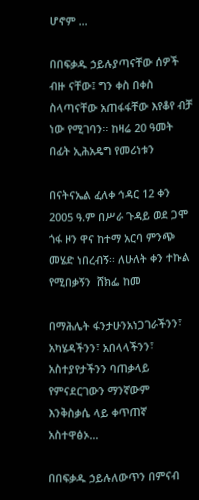ሆኖም …

በበፍቃዱ ኃይሉያጣናቸው ሰዎች ብዙ ናቸው፤ ግን ቀስ በቀስ ስላጣናቸው አጠፋፋቸው እየቆየ ብቻ ነው የሚገባን፡፡ ከዛሬ 20 ዓመት በፊት ኢሕአዴግ የመሪነቱን

በናትናኤል ፈለቀ ኅዳር 12 ቀን 2005 ዓ.ም በሥራ ጉዳይ ወደ ጋሞ ጎፋ ዞን ዋና ከተማ አርባ ምንጭ መሄድ ነበረብኝ፡፡ ለሁለት ቀን ተኩል የሚበቃኝን  ሸክፌ ከመ

በማሕሌት ፋንታሁንአነጋገራችንን፣ አካሄዳችንን፣ አበላላችንን፣ አስተያየታችንን ባጠቃላይ የምናደርገውን ማንኛውም እንቅስቃሴ ላይ ቀጥጠኛ አስተዋፅኦ…

በበፍቃዱ ኃይሉለውጥን በምናብ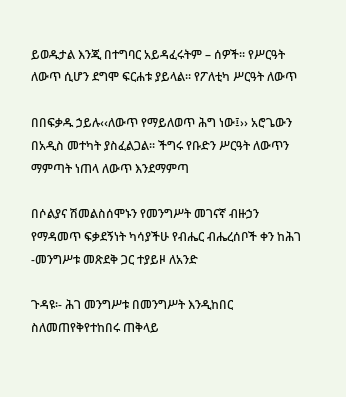ይወዱታል እንጂ በተግባር አይዳፈሩትም – ሰዎች፡፡ የሥርዓት ለውጥ ሲሆን ደግሞ ፍርሐቱ ያይላል፡፡ የፖለቲካ ሥርዓት ለውጥ

በበፍቃዱ ኃይሉ‹‹ለውጥ የማይለወጥ ሕግ ነው፤›› አሮጌውን በአዲስ መተካት ያስፈልጋል፡፡ ችግሩ የቡድን ሥርዓት ለውጥን ማምጣት ነጠላ ለውጥ እንደማምጣ

በሶልያና ሽመልስሰሞኑን የመንግሥት መገናኛ ብዙኃን የማዳመጥ ፍቃደኝነት ካሳያችሁ የብሔር ብሔረሰቦች ቀን ከሕገ -መንግሥቱ መጽደቅ ጋር ተያይዞ ለአንድ

ጉዳዩ፡- ሕገ መንግሥቱ በመንግሥት እንዲከበር ስለመጠየቅየተከበሩ ጠቅላይ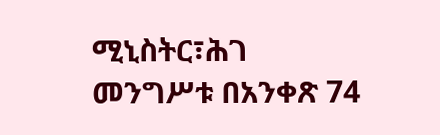ሚኒስትር፣ሕገ መንግሥቱ በአንቀጽ 74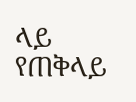ላይ የጠቅላይ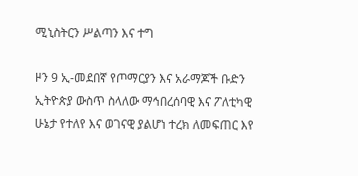ሚኒስትርን ሥልጣን እና ተግ

ዞን 9 ኢ-መደበኛ የጦማርያን እና አራማጆች ቡድን ኢትዮጵያ ውስጥ ስላለው ማኅበረሰባዊ እና ፖለቲካዊ ሁኔታ የተለየ እና ወገናዊ ያልሆነ ተረክ ለመፍጠር እየ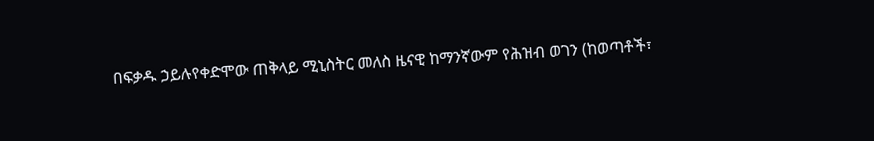በፍቃዱ ኃይሉየቀድሞው ጠቅላይ ሚኒስትር መለስ ዜናዊ ከማንኛውም የሕዝብ ወገን (ከወጣቶች፣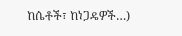ከሴቶች፣ ከነጋዴዎች…)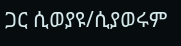ጋር ሲወያዩ/ሲያወሩም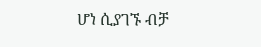ሆነ ሲያገኙ ብቻ